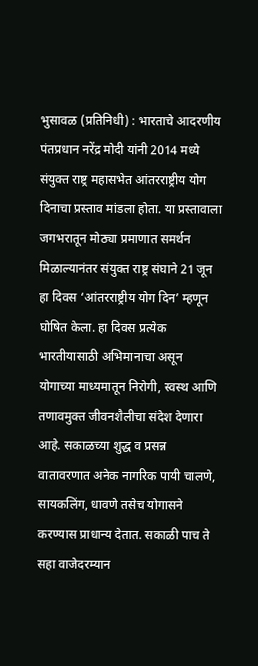भुसावळ (प्रतिनिधी) : भारताचे आदरणीय पंतप्रधान नरेंद्र मोदी यांनी 2014 मध्ये संयुक्त राष्ट्र महासभेत आंतरराष्ट्रीय योग दिनाचा प्रस्ताव मांडला होता. या प्रस्तावाला जगभरातून मोठ्या प्रमाणात समर्थन मिळाल्यानंतर संयुक्त राष्ट्र संघाने 21 जून हा दिवस ‘आंतरराष्ट्रीय योग दिन’ म्हणून घोषित केला. हा दिवस प्रत्येक भारतीयासाठी अभिमानाचा असून योगाच्या माध्यमातून निरोगी, स्वस्थ आणि तणावमुक्त जीवनशैलीचा संदेश देणारा आहे. सकाळच्या शुद्ध व प्रसन्न वातावरणात अनेक नागरिक पायी चालणे, सायकलिंग, धावणे तसेच योगासने करण्यास प्राधान्य देतात. सकाळी पाच ते सहा वाजेदरम्यान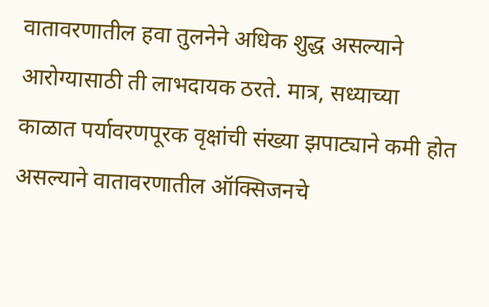वातावरणातील हवा तुलनेने अधिक शुद्ध असल्याने आरोग्यासाठी ती लाभदायक ठरते. मात्र, सध्याच्या काळात पर्यावरणपूरक वृक्षांची संख्या झपाट्याने कमी होत असल्याने वातावरणातील ऑक्सिजनचे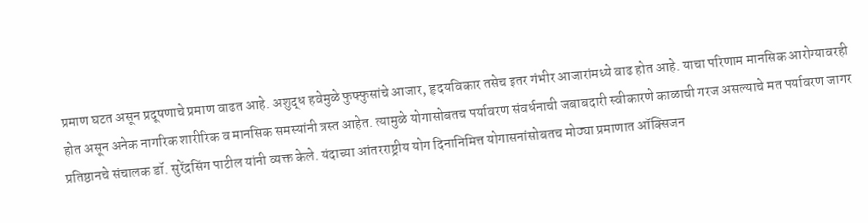प्रमाण घटत असून प्रदूषणाचे प्रमाण वाढत आहे. अशुद्ध हवेमुळे फुफ्फुसांचे आजार, हृदयविकार तसेच इतर गंभीर आजारांमध्ये वाढ होत आहे. याचा परिणाम मानसिक आरोग्यावरही होत असून अनेक नागरिक शारीरिक व मानसिक समस्यांनी त्रस्त आहेत. त्यामुळे योगासोबतच पर्यावरण संवर्धनाची जबाबदारी स्वीकारणे काळाची गरज असल्याचे मत पर्यावरण जागर प्रतिष्ठानचे संचालक डॉ. सुरेंद्रसिंग पाटील यांनी व्यक्त केले. यंदाच्या आंतरराष्ट्रीय योग दिनानिमित्त योगासनांसोबतच मोठ्या प्रमाणात ऑक्सिजन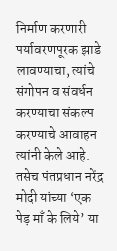निर्माण करणारी पर्यावरणपूरक झाडे लावण्याचा, त्यांचे संगोपन व संवर्धन करण्याचा संकल्प करण्याचे आवाहन त्यांनी केले आहे. तसेच पंतप्रधान नरेंद्र मोदी यांच्या ‘एक पेड़ माँ के लिये’ या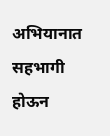अभियानात सहभागी होऊन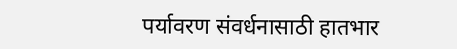पर्यावरण संवर्धनासाठी हातभार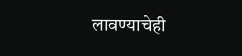लावण्याचेही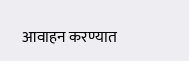आवाहन करण्यात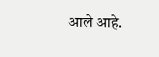आले आहे.